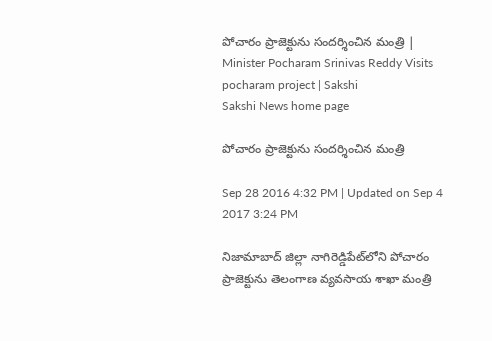పోచారం ప్రాజెక్టును సందర్శించిన మంత్రి | Minister Pocharam Srinivas Reddy Visits pocharam project | Sakshi
Sakshi News home page

పోచారం ప్రాజెక్టును సందర్శించిన మంత్రి

Sep 28 2016 4:32 PM | Updated on Sep 4 2017 3:24 PM

నిజామాబాద్ జిల్లా నాగిరెడ్డిపేట్‌లోని పోచారం ప్రాజెక్టును తెలంగాణ వ్యవసాయ శాఖా మంత్రి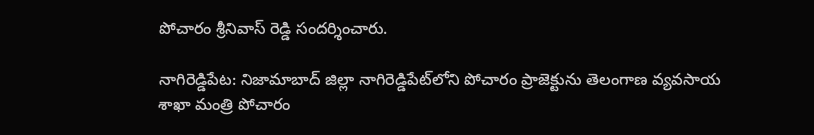పోచారం శ్రీనివాస్ రెడ్డి సందర్శించారు.

నాగిరెడ్డిపేట: నిజామాబాద్ జిల్లా నాగిరెడ్డిపేట్‌లోని పోచారం ప్రాజెక్టును తెలంగాణ వ్యవసాయ శాఖా మంత్రి పోచారం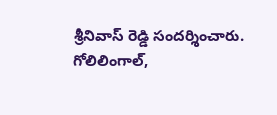శ్రీనివాస్ రెడ్డి సందర్శించారు. గోలిలింగాల్,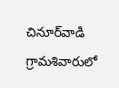చినూర్‌వాడి గ్రామశివారులో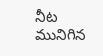నీట మునిగిన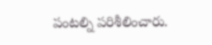పంటల్ని పరిశీలించారు.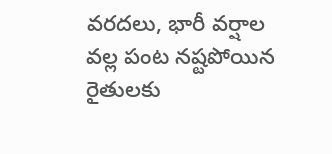వరదలు, భారీ వర్షాల వల్ల పంట నష్టపోయిన రైతులకు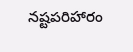నష్టపరిహారం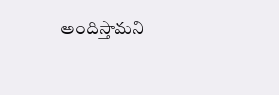అందిస్తామని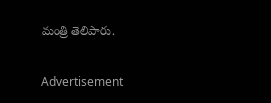మంత్రి తెలిపారు.

Advertisement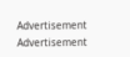Advertisement
Advertisement